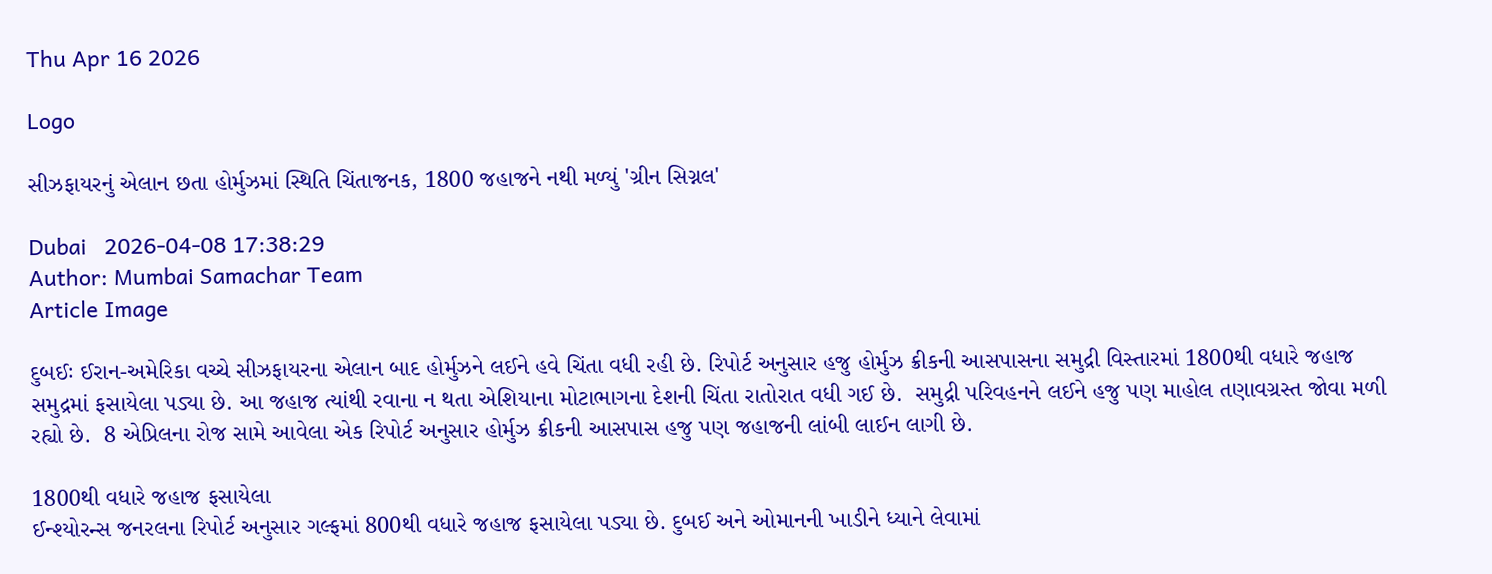Thu Apr 16 2026

Logo

સીઝફાયરનું એલાન છતા હોર્મુઝમાં સ્થિતિ ચિંતાજનક, 1800 જહાજને નથી મળ્યું 'ગ્રીન સિગ્નલ'

Dubai   2026-04-08 17:38:29
Author: Mumbai Samachar Team
Article Image

દુબઈઃ ઈરાન-અમેરિકા વચ્ચે સીઝફાયરના એલાન બાદ હોર્મુઝને લઈને હવે ચિંતા વધી રહી છે. રિપોર્ટ અનુસાર હજુ હોર્મુઝ ક્રીકની આસપાસના સમુદ્રી વિસ્તારમાં 1800થી વધારે જહાજ સમુદ્રમાં ફસાયેલા પડ્યા છે. આ જહાજ ત્યાંથી રવાના ન થતા એશિયાના મોટાભાગના દેશની ચિંતા રાતોરાત વધી ગઈ છે.  સમુદ્રી પરિવહનને લઈને હજુ પણ માહોલ તણાવગ્રસ્ત જોવા મળી રહ્યો છે.  8 એપ્રિલના રોજ સામે આવેલા એક રિપોર્ટ અનુસાર હોર્મુઝ ક્રીકની આસપાસ હજુ પણ જહાજની લાંબી લાઈન લાગી છે.

1800થી વધારે જહાજ ફસાયેલા
ઈન્શ્યોરન્સ જનરલના રિપોર્ટ અનુસાર ગલ્ફમાં 800થી વધારે જહાજ ફસાયેલા પડ્યા છે. દુબઈ અને ઓમાનની ખાડીને ધ્યાને લેવામાં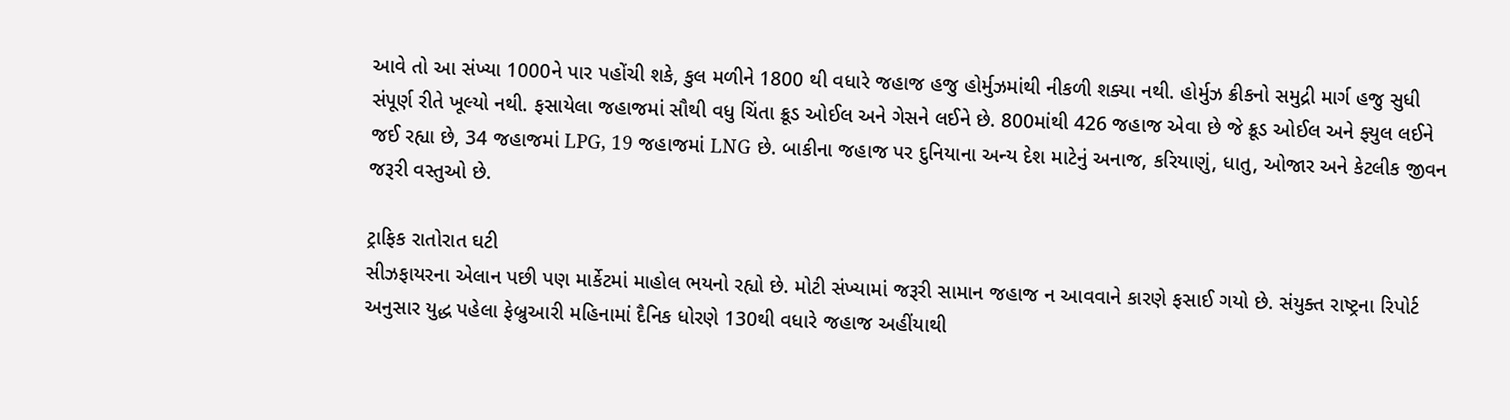આવે તો આ સંખ્યા 1000ને પાર પહોંચી શકે, કુલ મળીને 1800 થી વધારે જહાજ હજુ હોર્મુઝમાંથી નીકળી શક્યા નથી. હોર્મુઝ ક્રીકનો સમુદ્રી માર્ગ હજુ સુધી સંપૂર્ણ રીતે ખૂલ્યો નથી. ફસાયેલા જહાજમાં સૌથી વધુ ચિંતા ક્રૂડ ઓઈલ અને ગેસને લઈને છે. 800માંથી 426 જહાજ એવા છે જે ક્રૂડ ઓઈલ અને ફ્યુલ લઈને જઈ રહ્યા છે, 34 જહાજમાં LPG, 19 જહાજમાં LNG છે. બાકીના જહાજ પર દુનિયાના અન્ય દેશ માટેનું અનાજ, કરિયાણું, ધાતુ, ઓજાર અને કેટલીક જીવન જરૂરી વસ્તુઓ છે.

ટ્રાફિક રાતોરાત ઘટી
સીઝફાયરના એલાન પછી પણ માર્કેટમાં માહોલ ભયનો રહ્યો છે. મોટી સંખ્યામાં જરૂરી સામાન જહાજ ન આવવાને કારણે ફસાઈ ગયો છે. સંયુક્ત રાષ્ટ્રના રિપોર્ટ અનુસાર યુદ્ધ પહેલા ફેબ્રુઆરી મહિનામાં દૈનિક ધોરણે 130થી વધારે જહાજ અહીંયાથી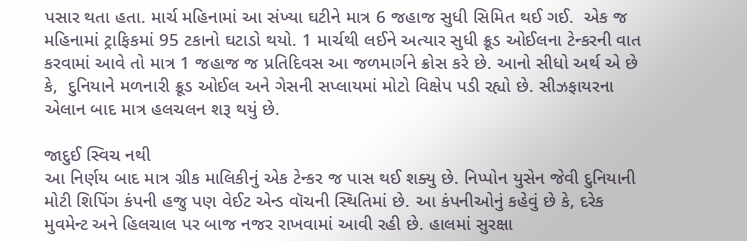પસાર થતા હતા. માર્ચ મહિનામાં આ સંખ્યા ઘટીને માત્ર 6 જહાજ સુધી સિમિત થઈ ગઈ.  એક જ મહિનામાં ટ્રાફિકમાં 95 ટકાનો ઘટાડો થયો. 1 માર્ચથી લઈને અત્યાર સુધી ક્રૂડ ઓઈલના ટેન્કરની વાત કરવામાં આવે તો માત્ર 1 જહાજ જ પ્રતિદિવસ આ જળમાર્ગને ક્રોસ કરે છે. આનો સીધો અર્થ એ છે કે,  દુનિયાને મળનારી ક્રૂડ ઓઈલ અને ગેસની સપ્લાયમાં મોટો વિક્ષેપ પડી રહ્યો છે. સીઝફાયરના એલાન બાદ માત્ર હલચલન શરૂ થયું છે.

જાદુઈ સ્વિચ નથી
આ નિર્ણય બાદ માત્ર ગ્રીક માલિકીનું એક ટેન્કર જ પાસ થઈ શક્યુ છે. નિપ્પોન યુસેન જેવી દુનિયાની મોટી શિપિંગ કંપની હજુ પણ વેઈટ એન્ડ વૉચની સ્થિતિમાં છે. આ કંપનીઓનું કહેવું છે કે, દરેક મુવમેન્ટ અને હિલચાલ પર બાજ નજર રાખવામાં આવી રહી છે. હાલમાં સુરક્ષા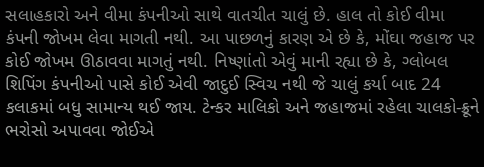સલાહકારો અને વીમા કંપનીઓ સાથે વાતચીત ચાલું છે. હાલ તો કોઈ વીમા કંપની જોખમ લેવા માગતી નથી. આ પાછળનું કારણ એ છે કે, મોંઘા જહાજ પર કોઈ જોખમ ઊઠાવવા માગતું નથી. નિષ્ણાંતો એવું માની રહ્યા છે કે, ગ્લોબલ શિપિંગ કંપનીઓ પાસે કોઈ એવી જાદુઈ સ્વિચ નથી જે ચાલું કર્યા બાદ 24 કલાકમાં બધુ સામાન્ય થઈ જાય. ટેન્કર માલિકો અને જહાજમાં રહેલા ચાલકો-ક્રૂને ભરોસો અપાવવા જોઈએ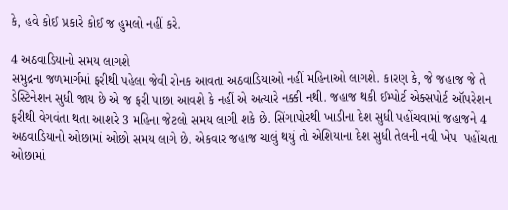કે, હવે કોઈ પ્રકારે કોઈ જ હુમલો નહીં કરે.

4 અઠવાડિયાનો સમય લાગશે
સમુદ્રના જળમાર્ગમાં ફરીથી પહેલા જેવી રોનક આવતા અઠવાડિયાઓ નહીં મહિનાઓ લાગશે. કારણ કે, જે જહાજ જે તે ડેસ્ટિનેશન સુધી જાય છે એ જ ફરી પાછા આવશે કે નહીં એ અત્યારે નક્કી નથી. જહાજ થકી ઈમ્પોર્ટ એક્સપોર્ટ ઑપરેશન ફરીથી વેગવંતા થતા આશરે 3 મહિના જેટલો સમય લાગી શકે છે. સિંગાપોરથી ખાડીના દેશ સુધી પહોંચવામાં જહાજને 4 અઠવાડિયાનો ઓછામાં ઓછો સમય લાગે છે. એકવાર જહાજ ચાલું થયું તો એશિયાના દેશ સુધી તેલની નવી ખેપ  પહોંચતા ઓછામાં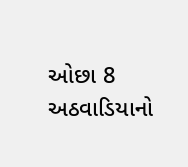ઓછા 8 અઠવાડિયાનો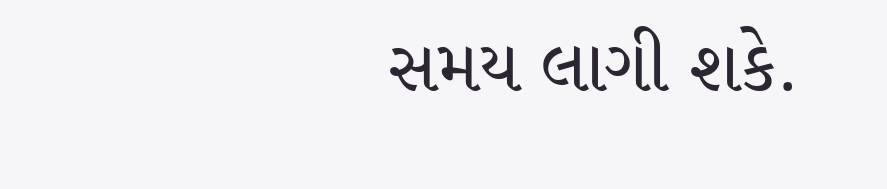સમય લાગી શકે.